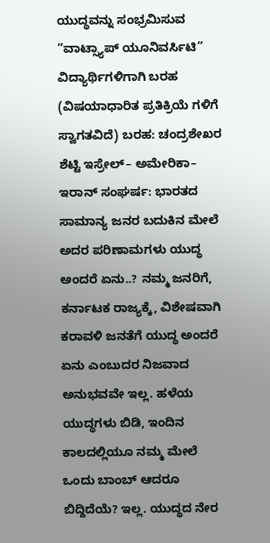ಯುದ್ಧವನ್ನು ಸಂಭ್ರಮಿಸುವ “ವಾಟ್ಸ್ಯಾಪ್ ಯೂನಿವರ್ಸಿಟಿ” ವಿದ್ಯಾರ್ಥಿಗಳಿಗಾಗಿ ಬರಹ (ವಿಷಯಾಧಾರಿತ ಪ್ರತಿಕ್ರಿಯೆ ಗಳಿಗೆ ಸ್ವಾಗತವಿದೆ) ಬರಹ: ಚಂದ್ರಶೇಖರ ಶೆಟ್ಟಿ ಇಸ್ರೇಲ್– ಅಮೇರಿಕಾ– ಇರಾನ್ ಸಂಘರ್ಷ: ಭಾರತದ ಸಾಮಾನ್ಯ ಜನರ ಬದುಕಿನ ಮೇಲೆ ಅದರ ಪರಿಣಾಮಗಳು ಯುದ್ಧ ಅಂದರೆ ಏನು..? ನಮ್ಮ ಜನರಿಗೆ, ಕರ್ನಾಟಕ ರಾಜ್ಯಕ್ಕೆ, ವಿಶೇಷವಾಗಿ ಕರಾವಳಿ ಜನತೆಗೆ ಯುದ್ಧ ಅಂದರೆ ಏನು ಎಂಬುದರ ನಿಜವಾದ ಅನುಭವವೇ ಇಲ್ಲ. ಹಳೆಯ ಯುದ್ಧಗಳು ಬಿಡಿ, ಇಂದಿನ ಕಾಲದಲ್ಲಿಯೂ ನಮ್ಮ ಮೇಲೆ ಒಂದು ಬಾಂಬ್ ಆದರೂ ಬಿದ್ದಿದೆಯೆ? ಇಲ್ಲ. ಯುದ್ಧದ ನೇರ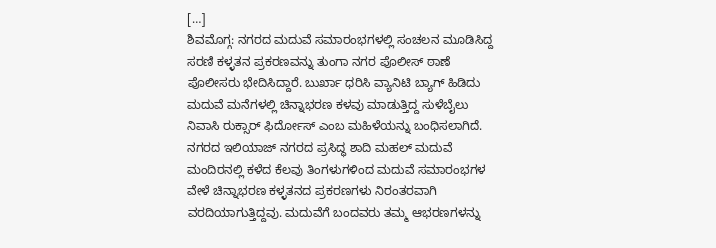[…]
ಶಿವಮೊಗ್ಗ: ನಗರದ ಮದುವೆ ಸಮಾರಂಭಗಳಲ್ಲಿ ಸಂಚಲನ ಮೂಡಿಸಿದ್ದ ಸರಣಿ ಕಳ್ಳತನ ಪ್ರಕರಣವನ್ನು ತುಂಗಾ ನಗರ ಪೊಲೀಸ್ ಠಾಣೆ ಪೊಲೀಸರು ಭೇದಿಸಿದ್ದಾರೆ. ಬುರ್ಖಾ ಧರಿಸಿ ವ್ಯಾನಿಟಿ ಬ್ಯಾಗ್ ಹಿಡಿದು ಮದುವೆ ಮನೆಗಳಲ್ಲಿ ಚಿನ್ನಾಭರಣ ಕಳವು ಮಾಡುತ್ತಿದ್ದ ಸುಳೆಬೈಲು ನಿವಾಸಿ ರುಕ್ಸಾರ್ ಫಿರ್ದೋಸ್ ಎಂಬ ಮಹಿಳೆಯನ್ನು ಬಂಧಿಸಲಾಗಿದೆ. ನಗರದ ಇಲಿಯಾಜ್ ನಗರದ ಪ್ರಸಿದ್ಧ ಶಾದಿ ಮಹಲ್ ಮದುವೆ ಮಂದಿರನಲ್ಲಿ ಕಳೆದ ಕೆಲವು ತಿಂಗಳುಗಳಿಂದ ಮದುವೆ ಸಮಾರಂಭಗಳ ವೇಳೆ ಚಿನ್ನಾಭರಣ ಕಳ್ಳತನದ ಪ್ರಕರಣಗಳು ನಿರಂತರವಾಗಿ ವರದಿಯಾಗುತ್ತಿದ್ದವು. ಮದುವೆಗೆ ಬಂದವರು ತಮ್ಮ ಆಭರಣಗಳನ್ನು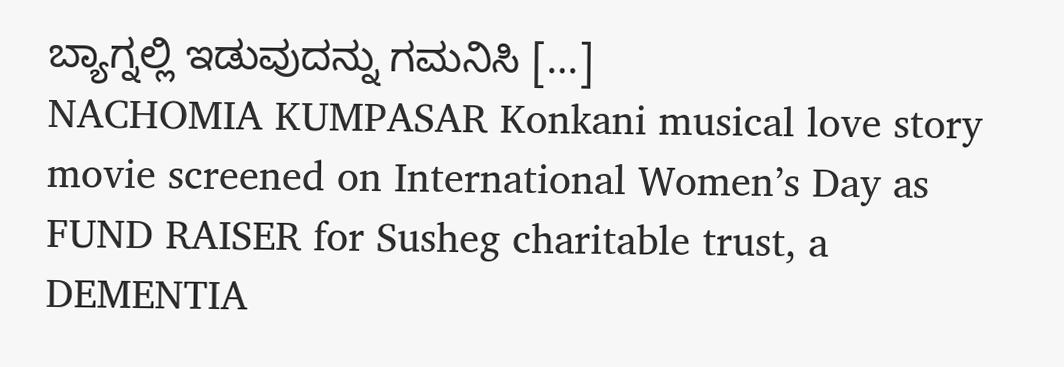ಬ್ಯಾಗ್ನಲ್ಲಿ ಇಡುವುದನ್ನು ಗಮನಿಸಿ […]
NACHOMIA KUMPASAR Konkani musical love story movie screened on International Women’s Day as FUND RAISER for Susheg charitable trust, a DEMENTIA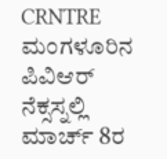CRNTRE ಮಂಗಳೂರಿನ ಪಿವಿಆರ್ ನೆಕ್ಸಸ್ನಲ್ಲಿ ಮಾರ್ಚ್ 8ರ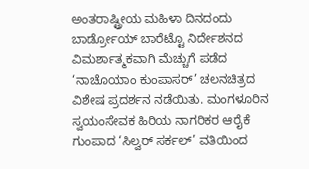ಅಂತರಾಷ್ಟ್ರೀಯ ಮಹಿಳಾ ದಿನದಂದು ಬಾರ್ಡ್ರೋಯ್ ಬಾರೆಟ್ಟೊ ನಿರ್ದೇಶನದ ವಿಮರ್ಶಾತ್ಮಕವಾಗಿ ಮೆಚ್ಚುಗೆ ಪಡೆದ ‘ನಾಚೊಯಾಂ ಕುಂಪಾಸರ್’ ಚಲನಚಿತ್ರದ ವಿಶೇಷ ಪ್ರದರ್ಶನ ನಡೆಯಿತು. ಮಂಗಳೂರಿನ ಸ್ವಯಂಸೇವಕ ಹಿರಿಯ ನಾಗರಿಕರ ಆರೈಕೆ ಗುಂಪಾದ ‘ಸಿಲ್ವರ್ ಸರ್ಕಲ್’ ವತಿಯಿಂದ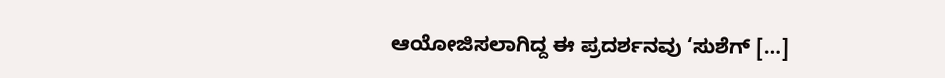ಆಯೋಜಿಸಲಾಗಿದ್ದ ಈ ಪ್ರದರ್ಶನವು ‘ಸುಶೆಗ್ […]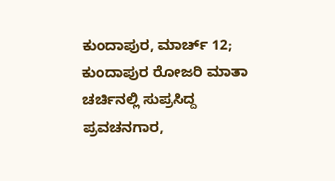ಕುಂದಾಪುರ, ಮಾರ್ಚ್ 12; ಕುಂದಾಪುರ ರೋಜರಿ ಮಾತಾ ಚರ್ಚಿನಲ್ಲಿ ಸುಪ್ರಸಿದ್ದ ಪ್ರವಚನಗಾರ,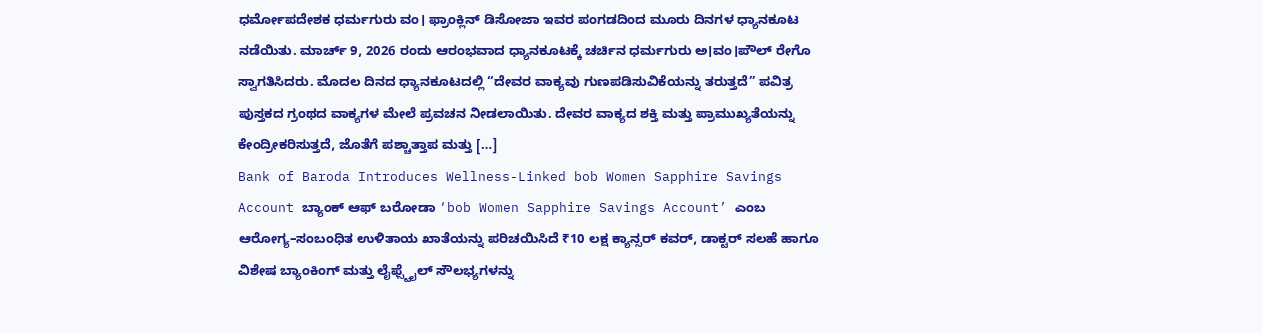ಧರ್ಮೋಪದೇಶಕ ಧರ್ಮಗುರು ವಂ। ಫ್ರಾಂಕ್ಲಿನ್ ಡಿಸೋಜಾ ಇವರ ಪಂಗಡದಿಂದ ಮೂರು ದಿನಗಳ ಧ್ಯಾನಕೂಟ ನಡೆಯಿತು. ಮಾರ್ಚ್ 9, 2026 ರಂದು ಆರಂಭವಾದ ಧ್ಯಾನಕೂಟಕ್ಕೆ ಚರ್ಚಿನ ಧರ್ಮಗುರು ಅ।ವಂ।ಪೌಲ್ ರೇಗೊ ಸ್ವಾಗತಿಸಿದರು. ಮೊದಲ ದಿನದ ಧ್ಯಾನಕೂಟದಲ್ಲಿ “ದೇವರ ವಾಕ್ಯವು ಗುಣಪಡಿಸುವಿಕೆಯನ್ನು ತರುತ್ತದೆ” ಪವಿತ್ರ ಪುಸ್ತಕದ ಗ್ರಂಥದ ವಾಕ್ಯಗಳ ಮೇಲೆ ಪ್ರವಚನ ನೀಡಲಾಯಿತು. ದೇವರ ವಾಕ್ಯದ ಶಕ್ತಿ ಮತ್ತು ಪ್ರಾಮುಖ್ಯತೆಯನ್ನು ಕೇಂದ್ರೀಕರಿಸುತ್ತದೆ, ಜೊತೆಗೆ ಪಶ್ಚಾತ್ತಾಪ ಮತ್ತು […]
Bank of Baroda Introduces Wellness-Linked bob Women Sapphire Savings Account ಬ್ಯಾಂಕ್ ಆಫ್ ಬರೋಡಾ ‘bob Women Sapphire Savings Account’ ಎಂಬ ಆರೋಗ್ಯ–ಸಂಬಂಧಿತ ಉಳಿತಾಯ ಖಾತೆಯನ್ನು ಪರಿಚಯಿಸಿದೆ ₹10 ಲಕ್ಷ ಕ್ಯಾನ್ಸರ್ ಕವರ್, ಡಾಕ್ಟರ್ ಸಲಹೆ ಹಾಗೂ ವಿಶೇಷ ಬ್ಯಾಂಕಿಂಗ್ ಮತ್ತು ಲೈಫ್ಸ್ಟೈಲ್ ಸೌಲಭ್ಯಗಳನ್ನು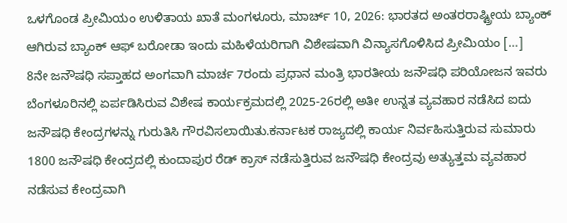ಒಳಗೊಂಡ ಪ್ರೀಮಿಯಂ ಉಳಿತಾಯ ಖಾತೆ ಮಂಗಳೂರು, ಮಾರ್ಚ್ 10, 2026: ಭಾರತದ ಅಂತರರಾಷ್ಟ್ರೀಯ ಬ್ಯಾಂಕ್ ಆಗಿರುವ ಬ್ಯಾಂಕ್ ಆಫ್ ಬರೋಡಾ ಇಂದು ಮಹಿಳೆಯರಿಗಾಗಿ ವಿಶೇಷವಾಗಿ ವಿನ್ಯಾಸಗೊಳಿಸಿದ ಪ್ರೀಮಿಯಂ […]
8ನೇ ಜನೌಷಧಿ ಸಪ್ತಾಹದ ಅಂಗವಾಗಿ ಮಾರ್ಚ 7ರಂದು ಪ್ರಧಾನ ಮಂತ್ರಿ ಭಾರತೀಯ ಜನೌಷಧಿ ಪರಿಯೋಜನ ಇವರು ಬೆಂಗಳೂರಿನಲ್ಲಿ ಏರ್ಪಡಿಸಿರುವ ವಿಶೇಷ ಕಾರ್ಯಕ್ರಮದಲ್ಲಿ 2025-26ರಲ್ಲಿ ಅತೀ ಉನ್ನತ ವ್ಯವಹಾರ ನಡೆಸಿದ ಐದು ಜನೌಷಧಿ ಕೇಂದ್ರಗಳನ್ನು ಗುರುತಿಸಿ ಗೌರವಿಸಲಾಯಿತು.ಕರ್ನಾಟಕ ರಾಜ್ಯದಲ್ಲಿ ಕಾರ್ಯ ನಿರ್ವಹಿಸುತ್ತಿರುವ ಸುಮಾರು 1800 ಜನೌಷಧಿ ಕೇಂದ್ರದಲ್ಲಿ ಕುಂದಾಪುರ ರೆಡ್ ಕ್ರಾಸ್ ನಡೆಸುತ್ತಿರುವ ಜನೌಷಧಿ ಕೇಂದ್ರವು ಅತ್ಯುತ್ತಮ ವ್ಯವಹಾರ ನಡೆಸುವ ಕೇಂದ್ರವಾಗಿ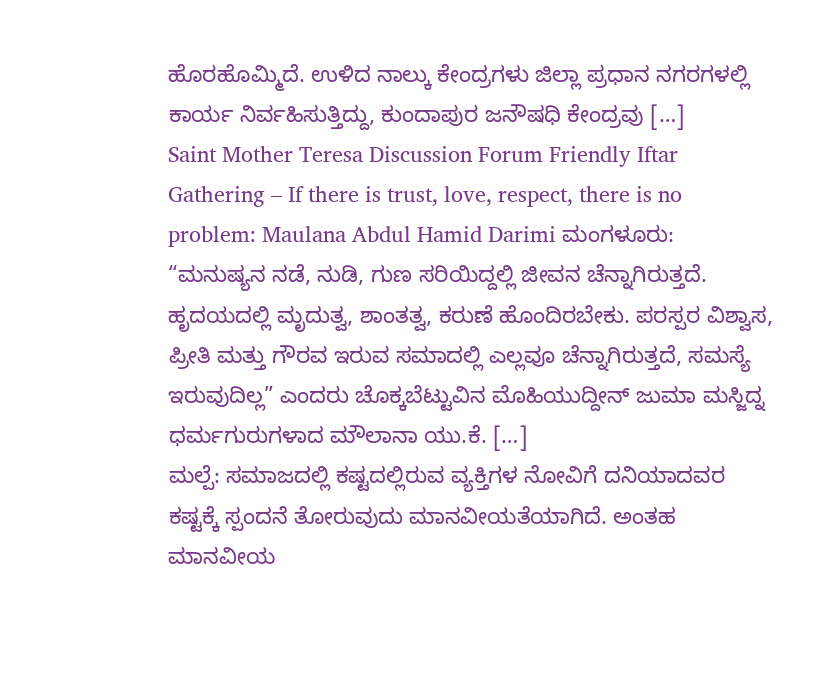ಹೊರಹೊಮ್ಮಿದೆ. ಉಳಿದ ನಾಲ್ಕು ಕೇಂದ್ರಗಳು ಜಿಲ್ಲಾ ಪ್ರಧಾನ ನಗರಗಳಲ್ಲಿ ಕಾರ್ಯ ನಿರ್ವಹಿಸುತ್ತಿದ್ದು, ಕುಂದಾಪುರ ಜನೌಷಧಿ ಕೇಂದ್ರವು […]
Saint Mother Teresa Discussion Forum Friendly Iftar Gathering – If there is trust, love, respect, there is no problem: Maulana Abdul Hamid Darimi ಮಂಗಳೂರು: “ಮನುಷ್ಯನ ನಡೆ, ನುಡಿ, ಗುಣ ಸರಿಯಿದ್ದಲ್ಲಿ ಜೀವನ ಚೆನ್ನಾಗಿರುತ್ತದೆ. ಹೃದಯದಲ್ಲಿ ಮೃದುತ್ವ, ಶಾಂತತ್ವ, ಕರುಣೆ ಹೊಂದಿರಬೇಕು. ಪರಸ್ಪರ ವಿಶ್ವಾಸ, ಪ್ರೀತಿ ಮತ್ತು ಗೌರವ ಇರುವ ಸಮಾದಲ್ಲಿ ಎಲ್ಲವೂ ಚೆನ್ನಾಗಿರುತ್ತದೆ, ಸಮಸ್ಯೆ ಇರುವುದಿಲ್ಲ” ಎಂದರು ಚೊಕ್ಕಬೆಟ್ಟುವಿನ ಮೊಹಿಯುದ್ದೀನ್ ಜುಮಾ ಮಸ್ಜಿದ್ನ ಧರ್ಮಗುರುಗಳಾದ ಮೌಲಾನಾ ಯು.ಕೆ. […]
ಮಲ್ಪೆ: ಸಮಾಜದಲ್ಲಿ ಕಷ್ಟದಲ್ಲಿರುವ ವ್ಯಕ್ತಿಗಳ ನೋವಿಗೆ ದನಿಯಾದವರ ಕಷ್ಟಕ್ಕೆ ಸ್ಪಂದನೆ ತೋರುವುದು ಮಾನವೀಯತೆಯಾಗಿದೆ. ಅಂತಹ ಮಾನವೀಯ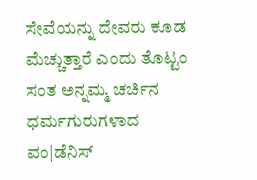ಸೇವೆಯನ್ನು ದೇವರು ಕೂಡ ಮೆಚ್ಚುತ್ತಾರೆ ಎಂದು ತೊಟ್ಟಂ ಸಂತ ಅನ್ನಮ್ಮ ಚರ್ಚಿನ ಧರ್ಮಗುರುಗಳಾದ ವಂ|ಡೆನಿಸ್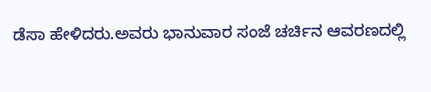ಡೆಸಾ ಹೇಳಿದರು.ಅವರು ಭಾನುವಾರ ಸಂಜೆ ಚರ್ಚಿನ ಆವರಣದಲ್ಲಿ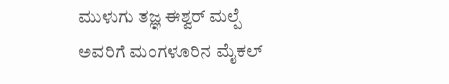ಮುಳುಗು ತಜ್ಞ ಈಶ್ವರ್ ಮಲ್ಪೆ ಅವರಿಗೆ ಮಂಗಳೂರಿನ ಮೈಕಲ್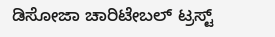ಡಿಸೋಜಾ ಚಾರಿಟೇಬಲ್ ಟ್ರಸ್ಟ್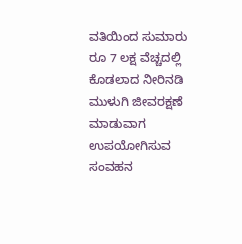ವತಿಯಿಂದ ಸುಮಾರು ರೂ 7 ಲಕ್ಷ ವೆಚ್ಚದಲ್ಲಿ ಕೊಡಲಾದ ನೀರಿನಡಿ ಮುಳುಗಿ ಜೀವರಕ್ಷಣೆ ಮಾಡುವಾಗ ಉಪಯೋಗಿಸುವ ಸಂವಹನ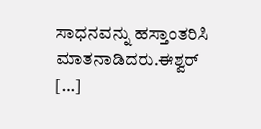ಸಾಧನವನ್ನು ಹಸ್ತಾಂತರಿಸಿ ಮಾತನಾಡಿದರು.ಈಶ್ವರ್ […]